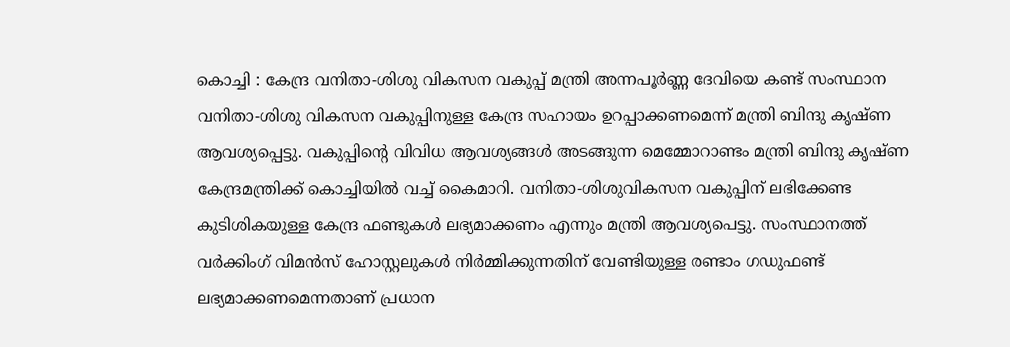കൊച്ചി : കേന്ദ്ര വനിതാ-ശിശു വികസന വകുപ്പ് മന്ത്രി അന്നപൂർണ്ണ ദേവിയെ കണ്ട് സംസ്ഥാന വനിതാ-ശിശു വികസന വകുപ്പിനുള്ള കേന്ദ്ര സഹായം ഉറപ്പാക്കണമെന്ന് മന്ത്രി ബിന്ദു കൃഷ്ണ ആവശ്യപ്പെട്ടു. വകുപ്പിന്റെ വിവിധ ആവശ്യങ്ങൾ അടങ്ങുന്ന മെമ്മോറാണ്ടം മന്ത്രി ബിന്ദു കൃഷ്ണ കേന്ദ്രമന്ത്രിക്ക് കൊച്ചിയിൽ വച്ച് കൈമാറി. വനിതാ-ശിശുവികസന വകുപ്പിന് ലഭിക്കേണ്ട കുടിശികയുള്ള കേന്ദ്ര ഫണ്ടുകൾ ലഭ്യമാക്കണം എന്നും മന്ത്രി ആവശ്യപെട്ടു. സംസ്ഥാനത്ത് വർക്കിംഗ് വിമൻസ് ഹോസ്റ്റലുകൾ നിർമ്മിക്കുന്നതിന് വേണ്ടിയുള്ള രണ്ടാം ഗഡുഫണ്ട് ലഭ്യമാക്കണമെന്നതാണ് പ്രധാന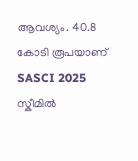ആവശ്യം. 40.8 കോടി രൂപയാണ് SASCI 2025 സ്കീമിൽ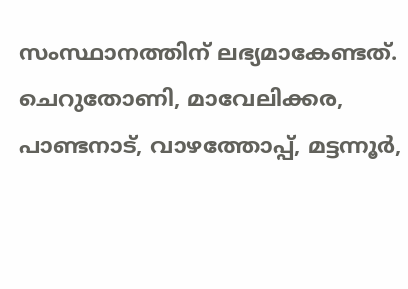സംസ്ഥാനത്തിന് ലഭ്യമാകേണ്ടത്. ചെറുതോണി, മാവേലിക്കര, പാണ്ടനാട്, വാഴത്തോപ്പ്, മട്ടന്നൂർ,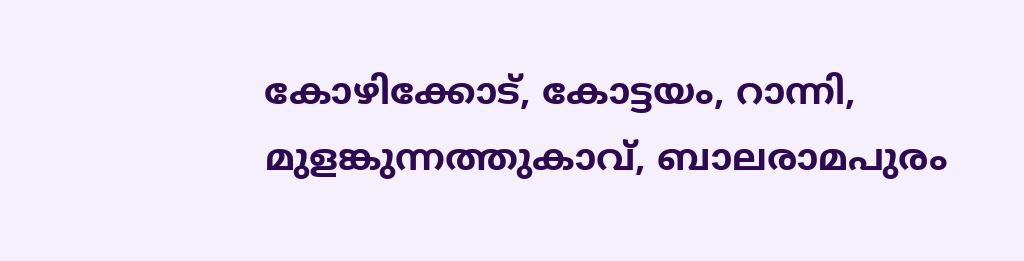കോഴിക്കോട്, കോട്ടയം, റാന്നി, മുളങ്കുന്നത്തുകാവ്, ബാലരാമപുരം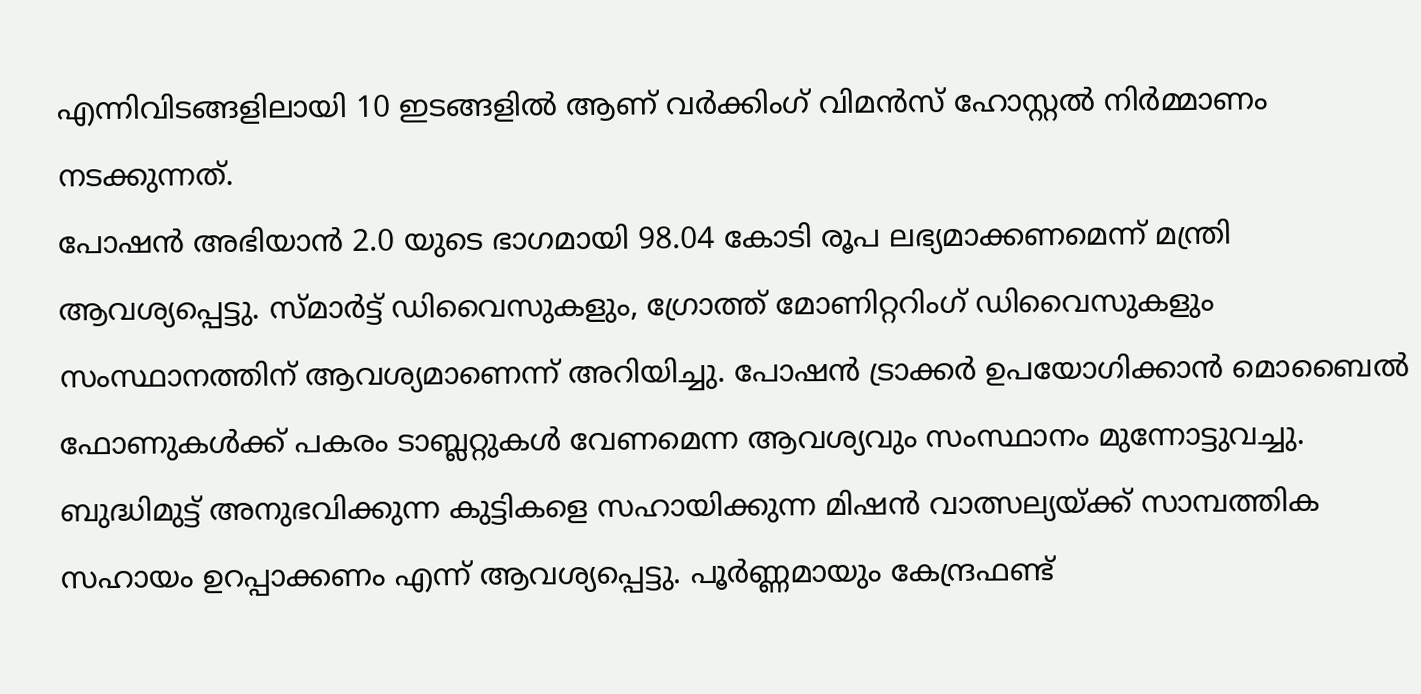എന്നിവിടങ്ങളിലായി 10 ഇടങ്ങളിൽ ആണ് വർക്കിംഗ് വിമൻസ് ഹോസ്റ്റൽ നിർമ്മാണം നടക്കുന്നത്.
പോഷൻ അഭിയാൻ 2.0 യുടെ ഭാഗമായി 98.04 കോടി രൂപ ലഭ്യമാക്കണമെന്ന് മന്ത്രി ആവശ്യപ്പെട്ടു. സ്മാർട്ട് ഡിവൈസുകളും, ഗ്രോത്ത് മോണിറ്ററിംഗ് ഡിവൈസുകളും സംസ്ഥാനത്തിന് ആവശ്യമാണെന്ന് അറിയിച്ചു. പോഷൻ ട്രാക്കർ ഉപയോഗിക്കാൻ മൊബൈൽ ഫോണുകൾക്ക് പകരം ടാബ്ലറ്റുകൾ വേണമെന്ന ആവശ്യവും സംസ്ഥാനം മുന്നോട്ടുവച്ചു. ബുദ്ധിമുട്ട് അനുഭവിക്കുന്ന കുട്ടികളെ സഹായിക്കുന്ന മിഷൻ വാത്സല്യയ്ക്ക് സാമ്പത്തിക സഹായം ഉറപ്പാക്കണം എന്ന് ആവശ്യപ്പെട്ടു. പൂർണ്ണമായും കേന്ദ്രഫണ്ട്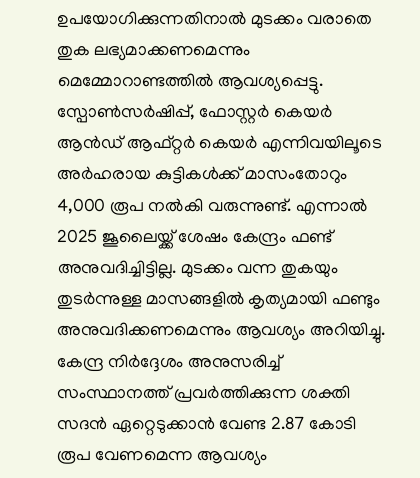ഉപയോഗിക്കുന്നതിനാൽ മുടക്കം വരാതെ തുക ലഭ്യമാക്കണമെന്നും മെമ്മോറാണ്ടത്തിൽ ആവശ്യപ്പെട്ടു.
സ്പോൺസർഷിപ്പ്, ഫോസ്റ്റർ കെയർ ആൻഡ് ആഫ്റ്റർ കെയർ എന്നിവയിലൂടെ അർഹരായ കുട്ടികൾക്ക് മാസംതോറും 4,000 രൂപ നൽകി വരുന്നുണ്ട്. എന്നാൽ 2025 ജൂലൈയ്ക്ക് ശേഷം കേന്ദ്രം ഫണ്ട് അനുവദിച്ചിട്ടില്ല. മുടക്കം വന്ന തുകയും തുടർന്നുള്ള മാസങ്ങളിൽ കൃത്യമായി ഫണ്ടും അനുവദിക്കണമെന്നും ആവശ്യം അറിയിച്ചു. കേന്ദ്ര നിർദ്ദേശം അനുസരിച്ച് സംസ്ഥാനത്ത് പ്രവർത്തിക്കുന്ന ശക്തി സദൻ ഏറ്റെടുക്കാൻ വേണ്ട 2.87 കോടി രൂപ വേണമെന്ന ആവശ്യം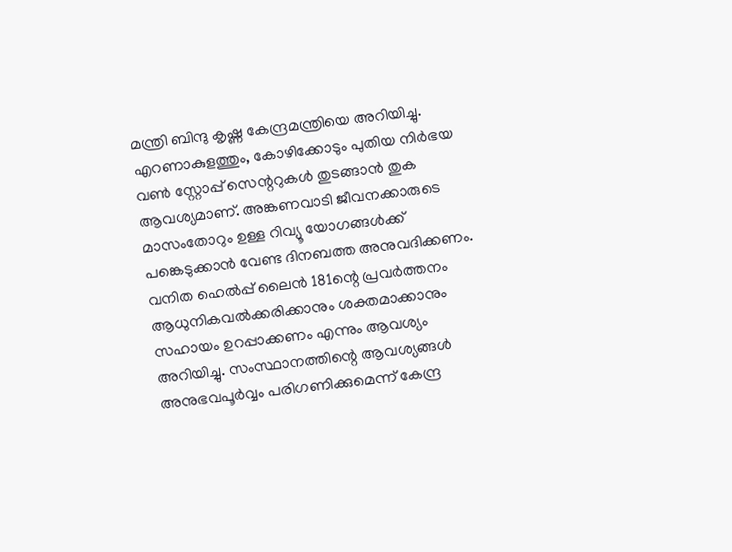മന്ത്രി ബിന്ദു കൃഷ്ണ കേന്ദ്രമന്ത്രിയെ അറിയിച്ചു.
എറണാകുളത്തും, കോഴിക്കോടും പുതിയ നിർഭയ വൺ സ്റ്റോപ്പ് സെന്ററുകൾ തുടങ്ങാൻ തുക ആവശ്യമാണ്. അങ്കണവാടി ജീവനക്കാരുടെ മാസംതോറും ഉള്ള റിവ്യൂ യോഗങ്ങൾക്ക് പങ്കെടുക്കാൻ വേണ്ട ദിനബത്ത അനുവദിക്കണം. വനിത ഹെൽപ്പ് ലൈൻ 181ന്റെ പ്രവർത്തനം ആധുനികവൽക്കരിക്കാനും ശക്തമാക്കാനും സഹായം ഉറപ്പാക്കണം എന്നും ആവശ്യം അറിയിച്ചു. സംസ്ഥാനത്തിന്റെ ആവശ്യങ്ങൾ അനുഭവപൂർവ്വം പരിഗണിക്കുമെന്ന് കേന്ദ്ര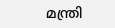മന്ത്രി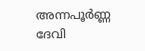അന്നപൂർണ്ണ ദേവി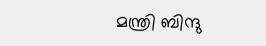മന്ത്രി ബിന്ദു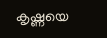കൃഷ്ണയെ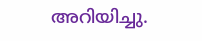അറിയിച്ചു.